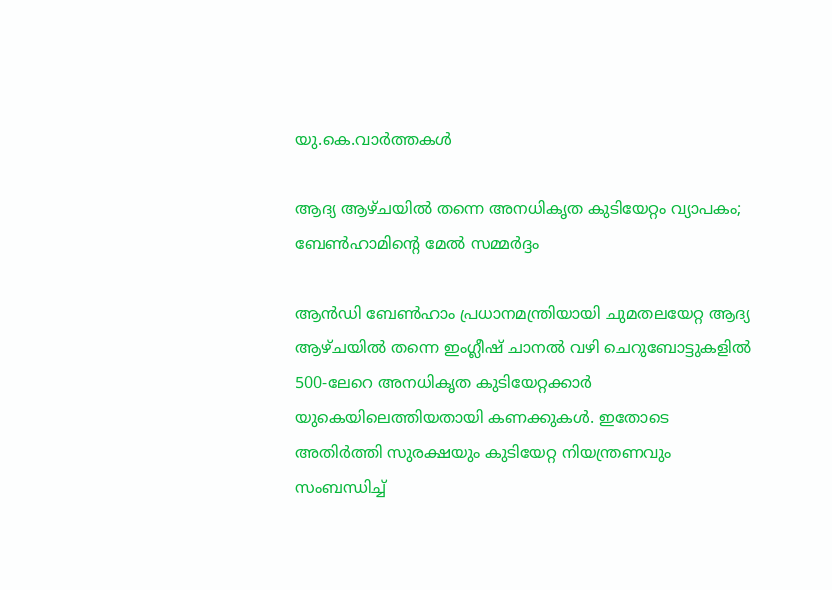യു.കെ.വാര്‍ത്തകള്‍

ആദ്യ ആഴ്ചയില്‍ തന്നെ അനധികൃത കുടിയേറ്റം വ്യാപകം; ബേണ്‍ഹാമിന്റെ മേല്‍ സമ്മര്‍ദ്ദം

ആന്‍ഡി ബേണ്‍ഹാം പ്രധാനമന്ത്രിയായി ചുമതലയേറ്റ ആദ്യ ആഴ്ചയില്‍ തന്നെ ഇംഗ്ലീഷ് ചാനല്‍ വഴി ചെറുബോട്ടുകളില്‍ 500-ലേറെ അനധികൃത കുടിയേറ്റക്കാര്‍ യുകെയിലെത്തിയതായി കണക്കുകള്‍. ഇതോടെ അതിര്‍ത്തി സുരക്ഷയും കുടിയേറ്റ നിയന്ത്രണവും സംബന്ധിച്ച്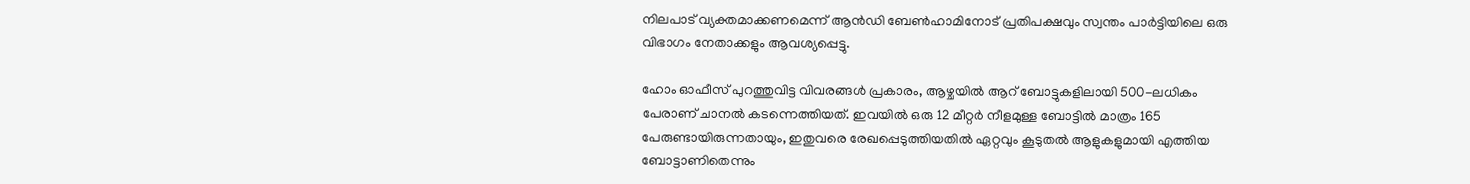നിലപാട് വ്യക്തമാക്കണമെന്ന് ആന്‍ഡി ബേണ്‍ഹാമിനോട് പ്രതിപക്ഷവും സ്വന്തം പാര്‍ട്ടിയിലെ ഒരു വിഭാഗം നേതാക്കളും ആവശ്യപ്പെട്ടു.

ഹോം ഓഫീസ് പുറത്തുവിട്ട വിവരങ്ങള്‍ പ്രകാരം, ആഴ്ചയില്‍ ആറ് ബോട്ടുകളിലായി 500-ലധികം പേരാണ് ചാനല്‍ കടന്നെത്തിയത്. ഇവയില്‍ ഒരു 12 മീറ്റര്‍ നീളമുള്ള ബോട്ടില്‍ മാത്രം 165 പേരുണ്ടായിരുന്നതായും, ഇതുവരെ രേഖപ്പെടുത്തിയതില്‍ ഏറ്റവും കൂടുതല്‍ ആളുകളുമായി എത്തിയ ബോട്ടാണിതെന്നും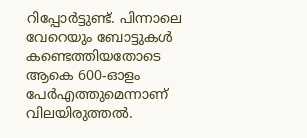റിപ്പോര്‍ട്ടുണ്ട്. പിന്നാലെ വേറെയും ബോട്ടുകള്‍ കണ്ടെത്തിയതോടെ ആകെ 600-ഓളം പേര്‍എത്തുമെന്നാണ് വിലയിരുത്തല്‍.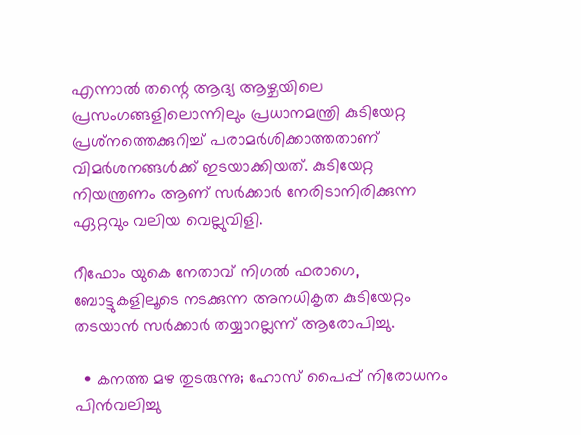എന്നാല്‍ തന്റെ ആദ്യ ആഴ്ചയിലെ പ്രസംഗങ്ങളിലൊന്നിലും പ്രധാനമന്ത്രി കുടിയേറ്റ പ്രശ്‌നത്തെക്കുറിച്ച് പരാമര്‍ശിക്കാത്തതാണ് വിമര്‍ശനങ്ങള്‍ക്ക് ഇടയാക്കിയത്. കുടിയേറ്റ നിയന്ത്രണം ആണ് സര്‍ക്കാര്‍ നേരിടാനിരിക്കുന്ന ഏറ്റവും വലിയ വെല്ലുവിളി.

റീഫോം യുകെ നേതാവ് നിഗല്‍ ഫരാഗെ, ബോട്ടുകളിലൂടെ നടക്കുന്ന അനധികൃത കുടിയേറ്റം തടയാന്‍ സര്‍ക്കാര്‍ തയ്യാറല്ലന്ന് ആരോപിച്ചു.

  • കനത്ത മഴ തുടരുന്നു; ഹോസ് പൈപ്പ് നിരോധനം പിന്‍വലിച്ചു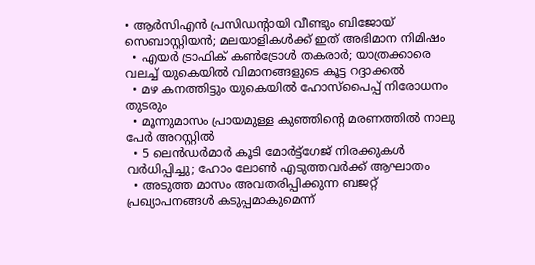• ആര്‍സിഎന്‍ പ്രസിഡന്റായി വീണ്ടും ബിജോയ് സെബാസ്റ്റിയന്‍; മലയാളികള്‍ക്ക് ഇത് അഭിമാന നിമിഷം
  • എയര്‍ ട്രാഫിക് കണ്‍ട്രോള്‍ തകരാര്‍; യാത്രക്കാരെ വലച്ച് യുകെയില്‍ വിമാനങ്ങളുടെ കൂട്ട റദ്ദാക്കല്‍
  • മഴ കനത്തിട്ടും യുകെയില്‍ ഹോസ്‌പൈപ്പ് നിരോധനം തുടരും
  • മൂന്നുമാസം പ്രായമുള്ള കുഞ്ഞിന്റെ മരണത്തില്‍ നാലു പേര്‍ അറസ്റ്റില്‍
  • 5 ലെന്‍ഡര്‍മാര്‍ കൂടി മോര്‍ട്ട്‌ഗേജ് നിരക്കുകള്‍ വര്‍ധിപ്പിച്ചു; ഹോം ലോണ്‍ എടുത്തവര്‍ക്ക് ആഘാതം
  • അടുത്ത മാസം അവതരിപ്പിക്കുന്ന ബജറ്റ് പ്രഖ്യാപനങ്ങള്‍ കടുപ്പമാകുമെന്ന്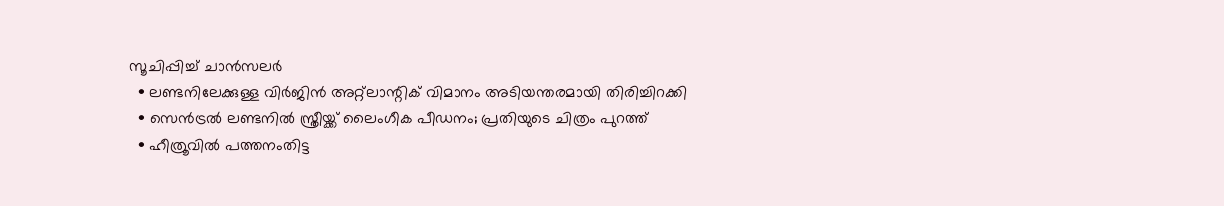സൂചിപ്പിച്ച് ചാന്‍സലര്‍
  • ലണ്ടനിലേക്കുള്ള വിര്‍ജിന്‍ അറ്റ്‌ലാന്റിക് വിമാനം അടിയന്തരമായി തിരിച്ചിറക്കി
  • സെന്‍ട്രല്‍ ലണ്ടനില്‍ സ്ത്രീയ്ക്ക് ലൈംഗീക പീഡനം; പ്രതിയുടെ ചിത്രം പുറത്ത്
  • ഹീത്രൂവില്‍ പത്തനംതിട്ട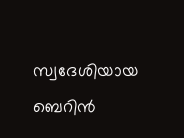സ്വദേശിയായ ബെറിന്‍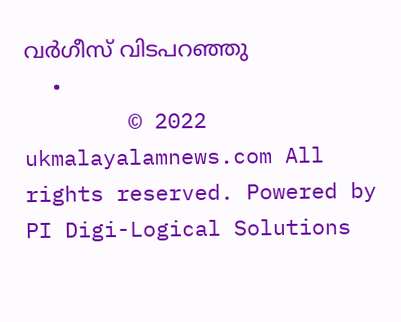വര്‍ഗീസ് വിടപറഞ്ഞു
  •
        © 2022 ukmalayalamnews.com All rights reserved. Powered by PI Digi-Logical Solutions